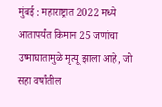मुंबई : महाराष्ट्रात 2022 मध्ये आतापर्यंत किमान 25 जणांचा उष्माघातामुळे मृत्यू झाला आहे, जो सहा वर्षांतील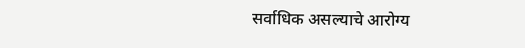सर्वाधिक असल्याचे आरोग्य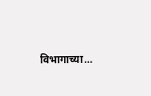विभागाच्या…